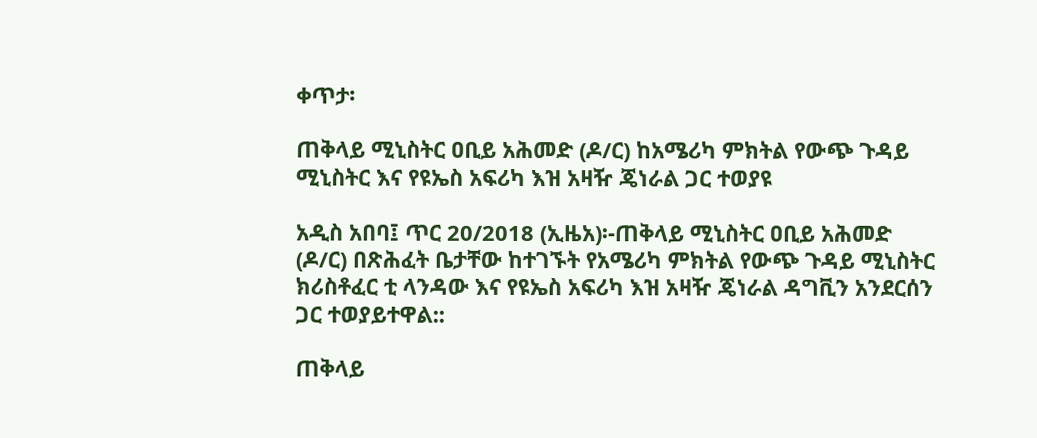ቀጥታ፡

ጠቅላይ ሚኒስትር ዐቢይ አሕመድ (ዶ/ር) ከአሜሪካ ምክትል የውጭ ጉዳይ ሚኒስትር እና የዩኤስ አፍሪካ እዝ አዛዥ ጄነራል ጋር ተወያዩ

አዲስ አበባ፤ ጥር 20/2018 (ኢዜአ)፡-ጠቅላይ ሚኒስትር ዐቢይ አሕመድ (ዶ/ር) በጽሕፈት ቤታቸው ከተገኙት የአሜሪካ ምክትል የውጭ ጉዳይ ሚኒስትር ክሪስቶፈር ቲ ላንዳው እና የዩኤስ አፍሪካ እዝ አዛዥ ጄነራል ዳግቪን አንደርሰን ጋር ተወያይተዋል::

ጠቅላይ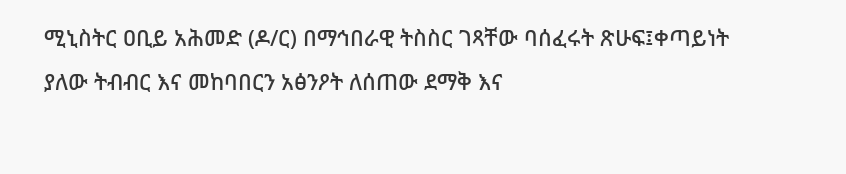ሚኒስትር ዐቢይ አሕመድ (ዶ/ር) በማኅበራዊ ትስስር ገጻቸው ባሰፈሩት ጽሁፍ፤ቀጣይነት ያለው ትብብር እና መከባበርን አፅንዖት ለሰጠው ደማቅ እና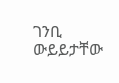ገንቢ ውይይታቸው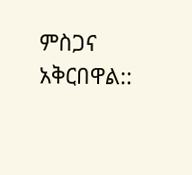ምስጋና አቅርበዋል::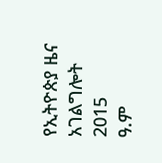የኢትዮጵያ ዜና አገልግሎት
2015
ዓ.ም